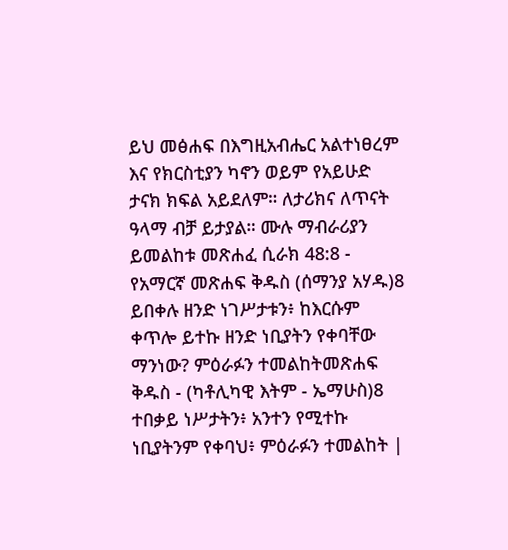ይህ መፅሐፍ በእግዚአብሔር አልተነፀረም እና የክርስቲያን ካኖን ወይም የአይሁድ ታናክ ክፍል አይደለም። ለታሪክና ለጥናት ዓላማ ብቻ ይታያል። ሙሉ ማብራሪያን ይመልከቱ መጽሐፈ ሲራክ 48:8 - የአማርኛ መጽሐፍ ቅዱስ (ሰማንያ አሃዱ)8 ይበቀሉ ዘንድ ነገሥታቱን፥ ከእርሱም ቀጥሎ ይተኩ ዘንድ ነቢያትን የቀባቸው ማንነው? ምዕራፉን ተመልከትመጽሐፍ ቅዱስ - (ካቶሊካዊ እትም - ኤማሁስ)8 ተበቃይ ነሥታትን፥ አንተን የሚተኩ ነቢያትንም የቀባህ፥ ምዕራፉን ተመልከት |